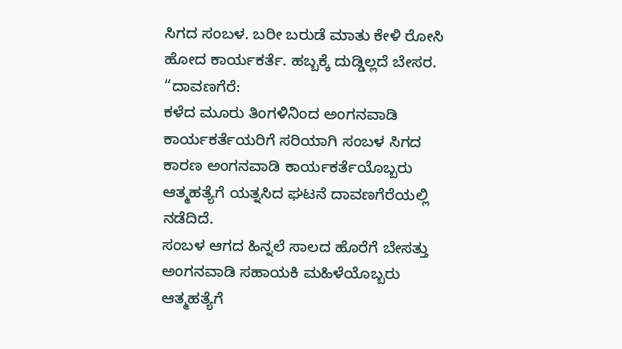ಸಿಗದ ಸಂಬಳ. ಬರೀ ಬರುಡೆ ಮಾತು ಕೇಳಿ ರೋಸಿ ಹೋದ ಕಾರ್ಯಕರ್ತೆ. ಹಬ್ಬಕ್ಕೆ ದುಡ್ಡಿಲ್ಲದೆ ಬೇಸರ.
“ದಾವಣಗೆರೆ:
ಕಳೆದ ಮೂರು ತಿಂಗಳಿನಿಂದ ಅಂಗನವಾಡಿ ಕಾರ್ಯಕರ್ತೆಯರಿಗೆ ಸರಿಯಾಗಿ ಸಂಬಳ ಸಿಗದ ಕಾರಣ ಅಂಗನವಾಡಿ ಕಾರ್ಯಕರ್ತೆಯೊಬ್ಬರು ಆತ್ಮಹತ್ಯೆಗೆ ಯತ್ನಸಿದ ಘಟನೆ ದಾವಣಗೆರೆಯಲ್ಲಿ ನಡೆದಿದೆ.
ಸಂಬಳ ಆಗದ ಹಿನ್ನಲೆ ಸಾಲದ ಹೊರೆಗೆ ಬೇಸತ್ತು ಅಂಗನವಾಡಿ ಸಹಾಯಕಿ ಮಹಿಳೆಯೊಬ್ಬರು ಆತ್ಮಹತ್ಯೆಗೆ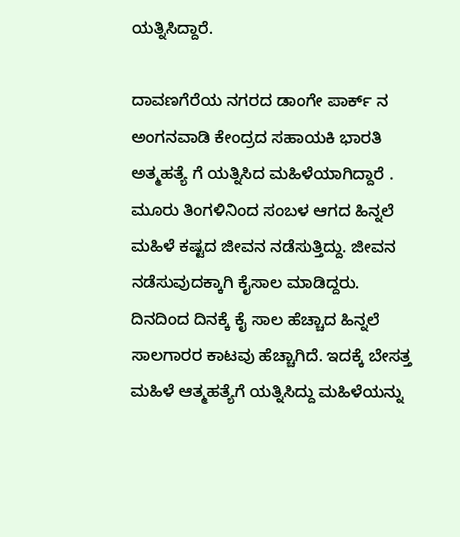ಯತ್ನಿಸಿದ್ದಾರೆ.

ದಾವಣಗೆರೆಯ ನಗರದ ಡಾಂಗೇ ಪಾರ್ಕ್ ನ ಅಂಗನವಾಡಿ ಕೇಂದ್ರದ ಸಹಾಯಕಿ ಭಾರತಿ ಅತ್ಮಹತ್ಯೆ ಗೆ ಯತ್ನಿಸಿದ ಮಹಿಳೆಯಾಗಿದ್ದಾರೆ .
ಮೂರು ತಿಂಗಳಿನಿಂದ ಸಂಬಳ ಆಗದ ಹಿನ್ನಲೆ ಮಹಿಳೆ ಕಷ್ಟದ ಜೀವನ ನಡೆಸುತ್ತಿದ್ದು. ಜೀವನ ನಡೆಸುವುದಕ್ಕಾಗಿ ಕೈಸಾಲ ಮಾಡಿದ್ದರು. ದಿನದಿಂದ ದಿನಕ್ಕೆ ಕೈ ಸಾಲ ಹೆಚ್ಚಾದ ಹಿನ್ನಲೆ ಸಾಲಗಾರರ ಕಾಟವು ಹೆಚ್ಚಾಗಿದೆ. ಇದಕ್ಕೆ ಬೇಸತ್ತ ಮಹಿಳೆ ಆತ್ಮಹತ್ಯೆಗೆ ಯತ್ನಿಸಿದ್ದು ಮಹಿಳೆಯನ್ನು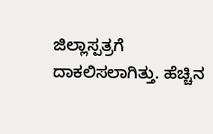ಜಿಲ್ಲಾಸ್ಪತ್ರಗೆ ದಾಕಲಿಸಲಾಗಿತ್ತು. ಹೆಚ್ಚಿನ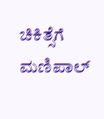ಚಿಕಿತ್ಸೆಗೆ ಮಣಿಪಾಲ್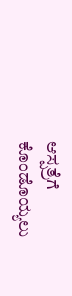ಆಸ್ಪತ್ರೆಗೆ ಕೊಂಡೊಯ್ಯಲು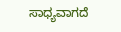ಸಾಧ್ಯವಾಗದೆ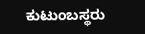ಕುಟುಂಬಸ್ಥರು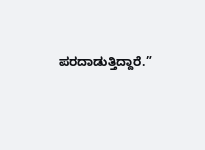ಪರದಾಡುತ್ತಿದ್ದಾರೆ.”